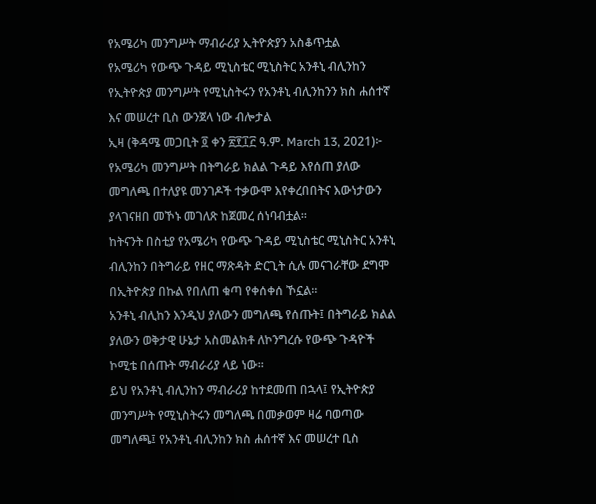የአሜሪካ መንግሥት ማብራሪያ ኢትዮጵያን አስቆጥቷል
የአሜሪካ የውጭ ጉዳይ ሚኒስቴር ሚኒስትር አንቶኒ ብሊንከን
የኢትዮጵያ መንግሥት የሚኒስትሩን የአንቶኒ ብሊንከንን ክስ ሐሰተኛ እና መሠረተ ቢስ ውንጀላ ነው ብሎታል
ኢዛ (ቅዳሜ መጋቢት ፬ ቀን ፳፻፲፫ ዓ.ም. March 13, 2021)፦ የአሜሪካ መንግሥት በትግራይ ክልል ጉዳይ እየሰጠ ያለው መግለጫ በተለያዩ መንገዶች ተቃውሞ እየቀረበበትና እውነታውን ያላገናዘበ መኾኑ መገለጽ ከጀመረ ሰነባብቷል።
ከትናንት በስቲያ የአሜሪካ የውጭ ጉዳይ ሚኒስቴር ሚኒስትር አንቶኒ ብሊንከን በትግራይ የዘር ማጽዳት ድርጊት ሲሉ መናገራቸው ደግሞ በኢትዮጵያ በኩል የበለጠ ቁጣ የቀሰቀሰ ኾኗል።
አንቶኒ ብሊከን እንዲህ ያለውን መግለጫ የሰጡት፤ በትግራይ ክልል ያለውን ወቅታዊ ሁኔታ አስመልክቶ ለኮንግረሱ የውጭ ጉዳዮች ኮሚቴ በሰጡት ማብራሪያ ላይ ነው።
ይህ የአንቶኒ ብሊንከን ማብራሪያ ከተደመጠ በኋላ፤ የኢትዮጵያ መንግሥት የሚኒስትሩን መግለጫ በመቃወም ዛሬ ባወጣው መግለጫ፤ የአንቶኒ ብሊንከን ክስ ሐሰተኛ እና መሠረተ ቢስ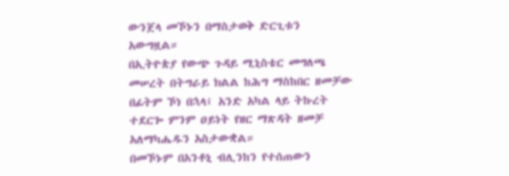ውንጀላ መኾኑን በማስታወቅ ድርጊቱን አውግዟል።
በኢትዮጵያ የውጭ ጉዳይ ሚኒስቴር መግለጫ መሠረት በትግራይ ክልል ከሕግ ማስከበር ዘመቻው በፊትም ኾነ በኋላ፤ አንድ አካል ላይ ትኩረት ተደርጐ ምንም ዐይነት የዘር ማጽዳት ዘመቻ አለማካሔዱን አስታውቋል።
በመኾኑም በአንቶኒ ብሊንከን የተሰጠውን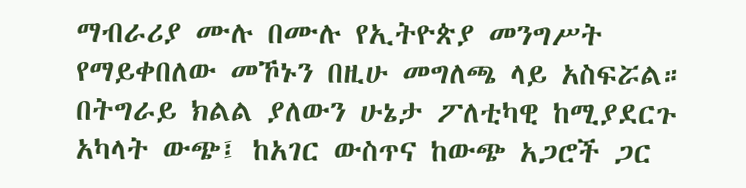ማብራሪያ ሙሉ በሙሉ የኢትዮጵያ መንግሥት የማይቀበለው መኾኑን በዚሁ መግለጫ ላይ አስፍሯል።
በትግራይ ክልል ያለውን ሁኔታ ፖለቲካዊ ከሚያደርጉ አካላት ውጭ፤ ከአገር ውስጥና ከውጭ አጋሮች ጋር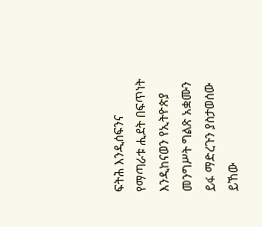ፍትሕ እንዲሰፍንና የማጣራቱ ሒደት በፍጥነት እንዲከናወን የኢትዮጵያ መንግሥት ግልጽ አቋሙን ይፋ ማድረጉን ያስታወሰው ይኸው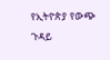የኢትዮጵያ የውጭ ጉዳይ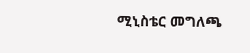ሚኒስቴር መግለጫ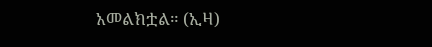አመልክቷል። (ኢዛ)